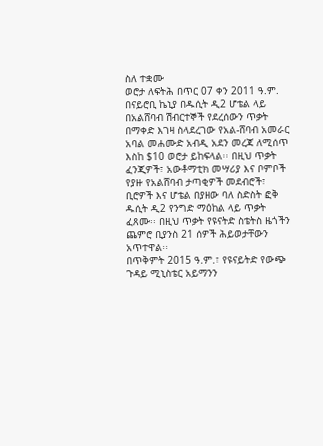ስለ ተቋሙ
ወሮታ ለፍትሕ በጥር 07 ቀን 2011 ዓ.ም. በናይሮቢ ኬኒያ በዱሲት ዲ2 ሆቴል ላይ በአልሸባብ ሽብርተኞች የደረሰውን ጥቃት በማቀድ እገዛ ስላደረገው የአል-ሸባብ አመራር አባል መሐሙድ አብዲ አደን መረጃ ለሚሰጥ እስከ $10 ወሮታ ይከፍላል፡፡ በዚህ ጥቃት ፈንጂዎች፣ አውቶማቲክ መሣሪያ እና ቦምቦች የያዙ የአልሸባብ ታጣቂዎች መደብሮች፣ ቢሮዎች እና ሆቴል በያዘው ባለ ስድስት ፎቅ ዱሲት ዲ2 የንግድ ማዕከል ላይ ጥቃት ፈጸሙ፡፡ በዚህ ጥቃት የዩናትድ ስቴትስ ዜጎችን ጨምሮ ቢያንስ 21 ሰዎች ሕይወታቸውን አጥተዋል፡፡
በጥቅምት 2015 ዓ.ም.፣ የዩናይትድ የውጭ ጉዳይ ሚኒስቴር አይማንን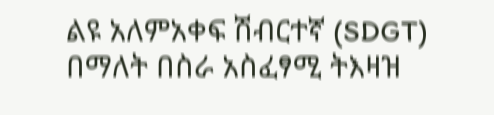ልዩ አለምአቀፍ ሽብርተኛ (SDGT) በማለት በስራ አስፈፃሚ ትእዛዝ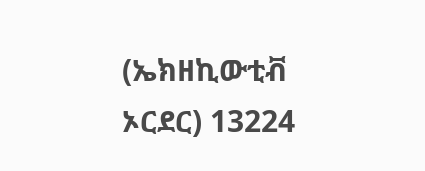(ኤክዘኪውቲቭ ኦርደር) 13224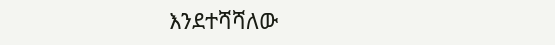እንደተሻሻለው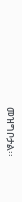መዝግቦታል፡፡